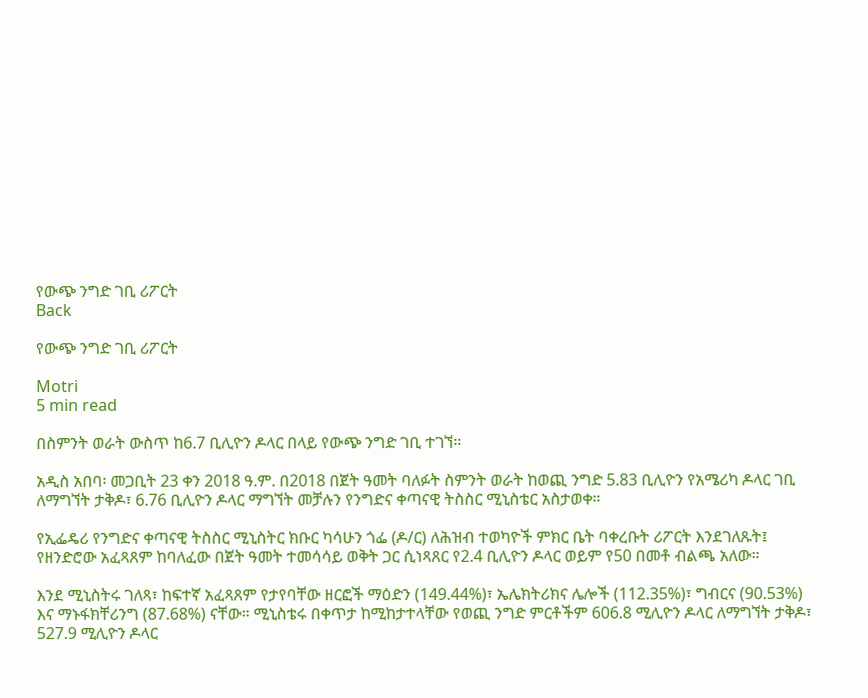የውጭ ንግድ ገቢ ሪፖርት
Back

የውጭ ንግድ ገቢ ሪፖርት

Motri
5 min read

በስምንት ወራት ውስጥ ከ6.7 ቢሊዮን ዶላር በላይ የውጭ ንግድ ገቢ ተገኘ።

አዲስ አበባ፡ መጋቢት 23 ቀን 2018 ዓ.ም. በ2018 በጀት ዓመት ባለፉት ስምንት ወራት ከወጪ ንግድ 5.83 ቢሊዮን የአሜሪካ ዶላር ገቢ ለማግኘት ታቅዶ፣ 6.76 ቢሊዮን ዶላር ማግኘት መቻሉን የንግድና ቀጣናዊ ትስስር ሚኒስቴር አስታወቀ።

የኢፌዴሪ የንግድና ቀጣናዊ ትስስር ሚኒስትር ክቡር ካሳሁን ጎፌ (ዶ/ር) ለሕዝብ ተወካዮች ምክር ቤት ባቀረቡት ሪፖርት እንደገለጹት፤ የዘንድሮው አፈጻጸም ከባለፈው በጀት ዓመት ተመሳሳይ ወቅት ጋር ሲነጻጸር የ2.4 ቢሊዮን ዶላር ወይም የ50 በመቶ ብልጫ አለው።

እንደ ሚኒስትሩ ገለጻ፣ ከፍተኛ አፈጻጸም የታየባቸው ዘርፎች ማዕድን (149.44%)፣ ኤሌክትሪክና ሌሎች (112.35%)፣ ግብርና (90.53%) እና ማኑፋክቸሪንግ (87.68%) ናቸው። ሚኒስቴሩ በቀጥታ ከሚከታተላቸው የወጪ ንግድ ምርቶችም 606.8 ሚሊዮን ዶላር ለማግኘት ታቅዶ፣ 527.9 ሚሊዮን ዶላር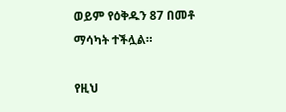ወይም የዕቅዱን 87 በመቶ ማሳካት ተችሏል።

የዚህ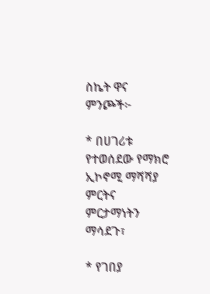ስኬት ዋና ምንጮች፦

* በሀገሪቱ የተወሰደው የማክሮ ኢኮኖሚ ማሻሻያ ምርትና ምርታማነትን ማሳደጉ፣

* የገበያ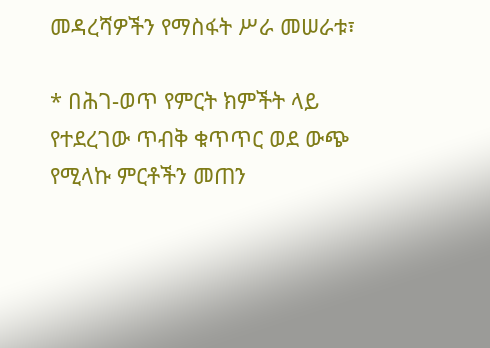መዳረሻዎችን የማስፋት ሥራ መሠራቱ፣

* በሕገ-ወጥ የምርት ክምችት ላይ የተደረገው ጥብቅ ቁጥጥር ወደ ውጭ የሚላኩ ምርቶችን መጠን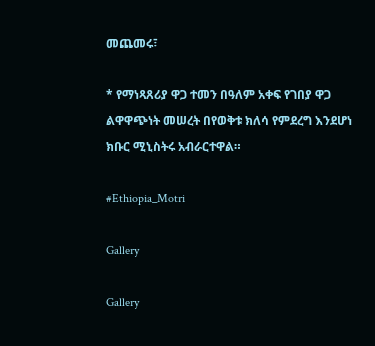መጨመሩ፣

* የማነጻጸሪያ ዋጋ ተመን በዓለም አቀፍ የገበያ ዋጋ ልዋዋጭነት መሠረት በየወቅቱ ክለሳ የምደረግ እንደሆነ ክቡር ሚኒስትሩ አብራርተዋል።

#Ethiopia_Motri

Gallery

Gallery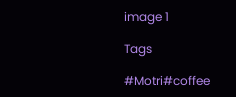image 1

Tags

#Motri#coffee